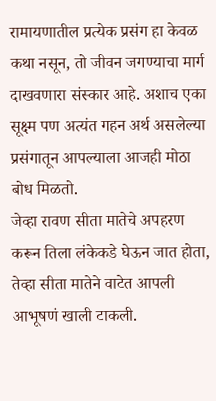रामायणातील प्रत्येक प्रसंग हा केवळ कथा नसून, तो जीवन जगण्याचा मार्ग दाखवणारा संस्कार आहे. अशाच एका सूक्ष्म पण अत्यंत गहन अर्थ असलेल्या प्रसंगातून आपल्याला आजही मोठा बोध मिळतो.
जेव्हा रावण सीता मातेचे अपहरण करून तिला लंकेकडे घेऊन जात होता, तेव्हा सीता मातेने वाटेत आपली आभूषणं खाली टाकली.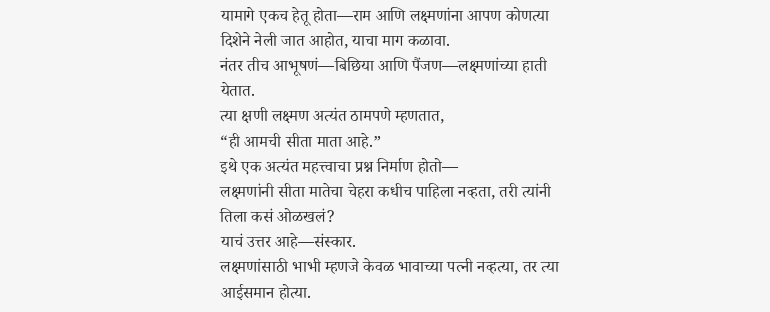यामागे एकच हेतू होता—राम आणि लक्ष्मणांना आपण कोणत्या दिशेने नेली जात आहोत, याचा माग कळावा.
नंतर तीच आभूषणं—बिछिया आणि पैंजण—लक्ष्मणांच्या हाती येतात.
त्या क्षणी लक्ष्मण अत्यंत ठामपणे म्हणतात,
“ही आमची सीता माता आहे.”
इथे एक अत्यंत महत्त्वाचा प्रश्न निर्माण होतो—
लक्ष्मणांनी सीता मातेचा चेहरा कधीच पाहिला नव्हता, तरी त्यांनी तिला कसं ओळखलं?
याचं उत्तर आहे—संस्कार.
लक्ष्मणांसाठी भाभी म्हणजे केवळ भावाच्या पत्नी नव्हत्या, तर त्या आईसमान होत्या.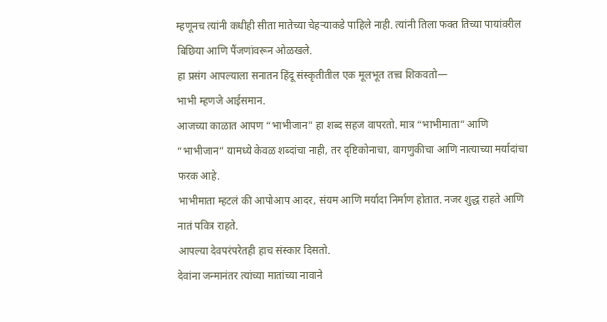म्हणूनच त्यांनी कधीही सीता मातेच्या चेहऱ्याकडे पाहिले नाही. त्यांनी तिला फक्त तिच्या पायांवरील बिछिया आणि पैंजणांवरून ओळखले.
हा प्रसंग आपल्याला सनातन हिंदू संस्कृतीतील एक मूलभूत तत्त्व शिकवतो—
भाभी म्हणजे आईसमान.
आजच्या काळात आपण “भाभीजान” हा शब्द सहज वापरतो. मात्र “भाभीमाता” आणि “भाभीजान” यामध्ये केवळ शब्दांचा नाही, तर दृष्टिकोनाचा, वागणुकीचा आणि नात्याच्या मर्यादांचा फरक आहे.
भाभीमाता म्हटलं की आपोआप आदर, संयम आणि मर्यादा निर्माण होतात. नजर शुद्ध राहते आणि नातं पवित्र राहते.
आपल्या देवपरंपरेतही हाच संस्कार दिसतो.
देवांना जन्मानंतर त्यांच्या मातांच्या नावाने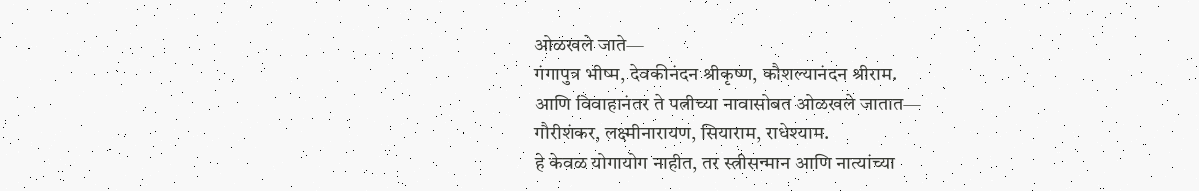ओळखले जाते—
गंगापुत्र भीष्म, देवकीनंदन श्रीकृष्ण, कौशल्यानंदन श्रीराम.
आणि विवाहानंतर ते पत्नीच्या नावासोबत ओळखले जातात—
गौरीशंकर, लक्ष्मीनारायण, सियाराम, राधेश्याम.
हे केवळ योगायोग नाहीत, तर स्त्रीसन्मान आणि नात्यांच्या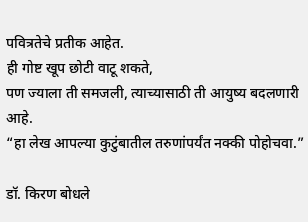पवित्रतेचे प्रतीक आहेत.
ही गोष्ट खूप छोटी वाटू शकते,
पण ज्याला ती समजली, त्याच्यासाठी ती आयुष्य बदलणारी आहे.
“हा लेख आपल्या कुटुंबातील तरुणांपर्यंत नक्की पोहोचवा.”

डॉ. किरण बोधले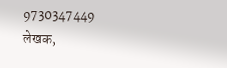9730347449
लेखक,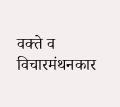वक्ते व विचारमंथनकार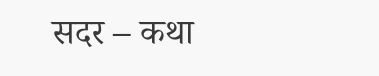सदर – कथा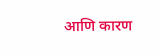आणि कारण